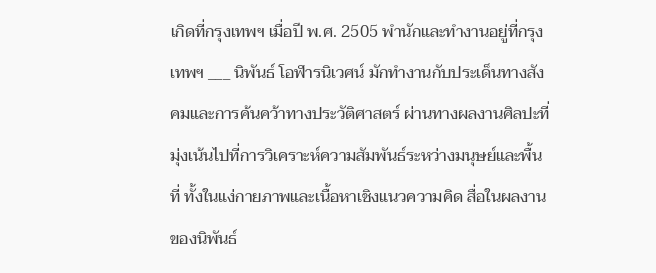เกิดที่กรุงเทพฯ เมื่อปี พ.ศ. 2505 พำนักและทำงานอยู่ที่กรุงเทพฯ ___ นิพันธ์ โอฬารนิเวศน์ มักทำงานกับประเด็นทางสังคมและการค้นคว้าทางประวัติศาสตร์ ผ่านทางผลงานศิลปะที่มุ่งเน้นไปที่การวิเคราะห์ความสัมพันธ์ระหว่างมนุษย์และพื้นที่ ทั้งในแง่กายภาพและเนื้อหาเชิงแนวความคิด สื่อในผลงานของนิพันธ์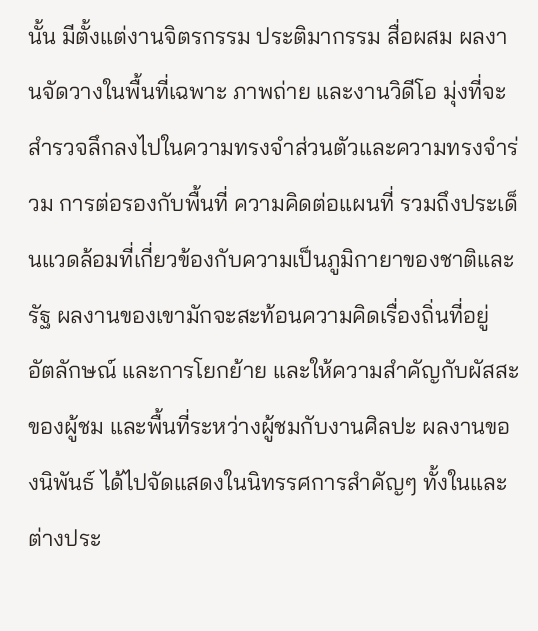นั้น มีตั้งแต่งานจิตรกรรม ประติมากรรม สื่อผสม ผลงานจัดวางในพื้นที่เฉพาะ ภาพถ่าย และงานวิดีโอ มุ่งที่จะสำรวจลึกลงไปในความทรงจำส่วนตัวและความทรงจำร่วม การต่อรองกับพื้นที่ ความคิดต่อแผนที่ รวมถึงประเด็นแวดล้อมที่เกี่ยวข้องกับความเป็นภูมิกายาของชาติและรัฐ ผลงานของเขามักจะสะท้อนความคิดเรื่องถิ่นที่อยู่ อัตลักษณ์ และการโยกย้าย และให้ความสำคัญกับผัสสะของผู้ชม และพื้นที่ระหว่างผู้ชมกับงานศิลปะ ผลงานของนิพันธ์ ได้ไปจัดแสดงในนิทรรศการสำคัญๆ ทั้งในและต่างประ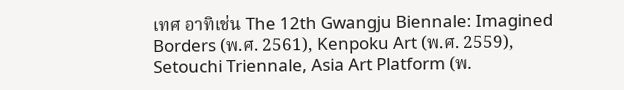เทศ อาทิเช่น The 12th Gwangju Biennale: Imagined Borders (พ.ศ. 2561), Kenpoku Art (พ.ศ. 2559), Setouchi Triennale, Asia Art Platform (พ.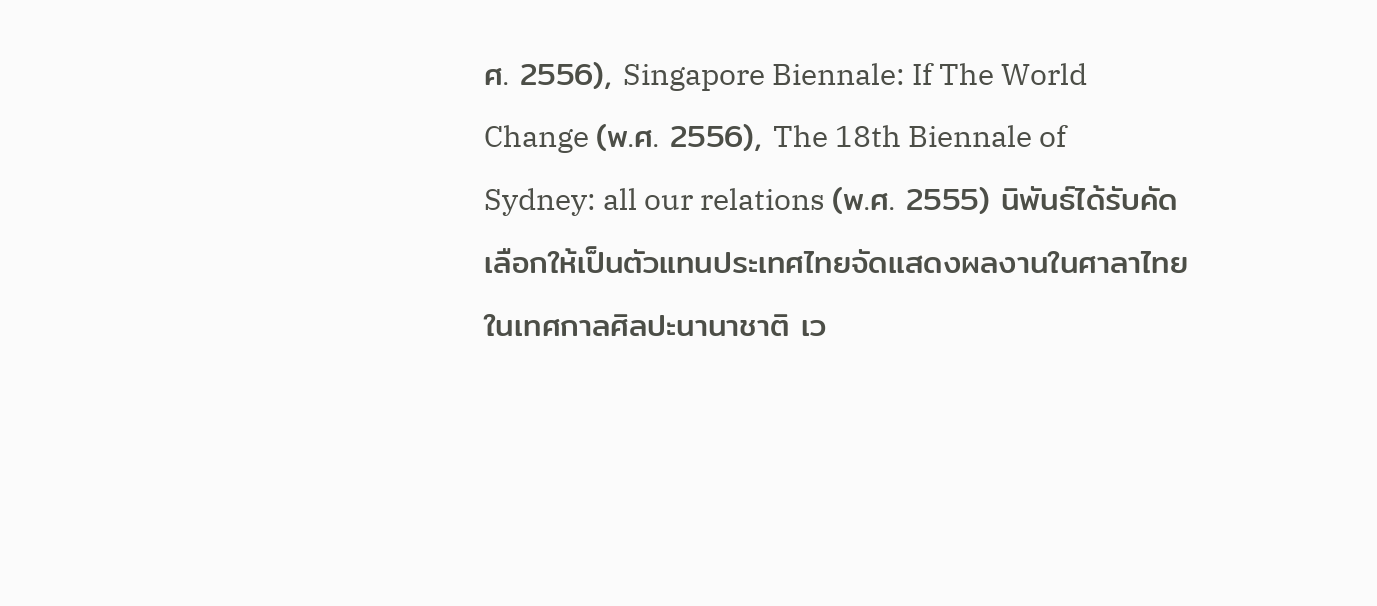ศ. 2556), Singapore Biennale: If The World Change (พ.ศ. 2556), The 18th Biennale of Sydney: all our relations (พ.ศ. 2555) นิพันธ์ได้รับคัดเลือกให้เป็นตัวแทนประเทศไทยจัดแสดงผลงานในศาลาไทย ในเทศกาลศิลปะนานาชาติ เว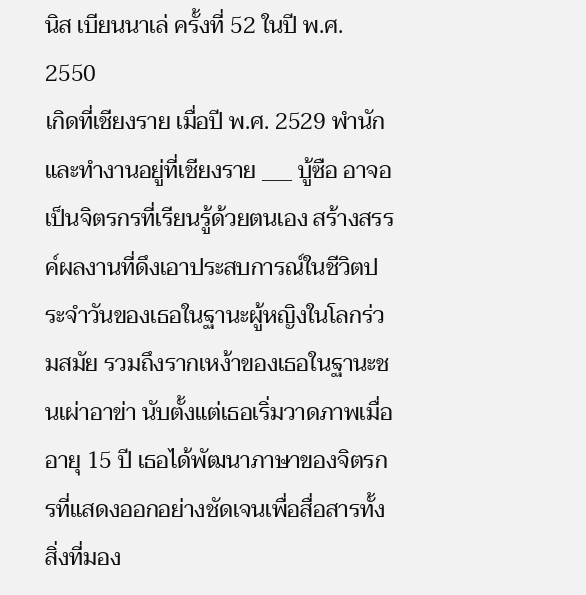นิส เบียนนาเล่ ครั้งที่ 52 ในปี พ.ศ. 2550
เกิดที่เชียงราย เมื่อปี พ.ศ. 2529 พำนักและทำงานอยู่ที่เชียงราย ___ บู้ซือ อาจอ เป็นจิตรกรที่เรียนรู้ด้วยตนเอง สร้างสรรค์ผลงานที่ดึงเอาประสบการณ์ในชีวิตประจำวันของเธอในฐานะผู้หญิงในโลกร่วมสมัย รวมถึงรากเหง้าของเธอในฐานะชนเผ่าอาข่า นับตั้งแต่เธอเริ่มวาดภาพเมื่ออายุ 15 ปี เธอได้พัฒนาภาษาของจิตรกรที่แสดงออกอย่างชัดเจนเพื่อสื่อสารทั้งสิ่งที่มอง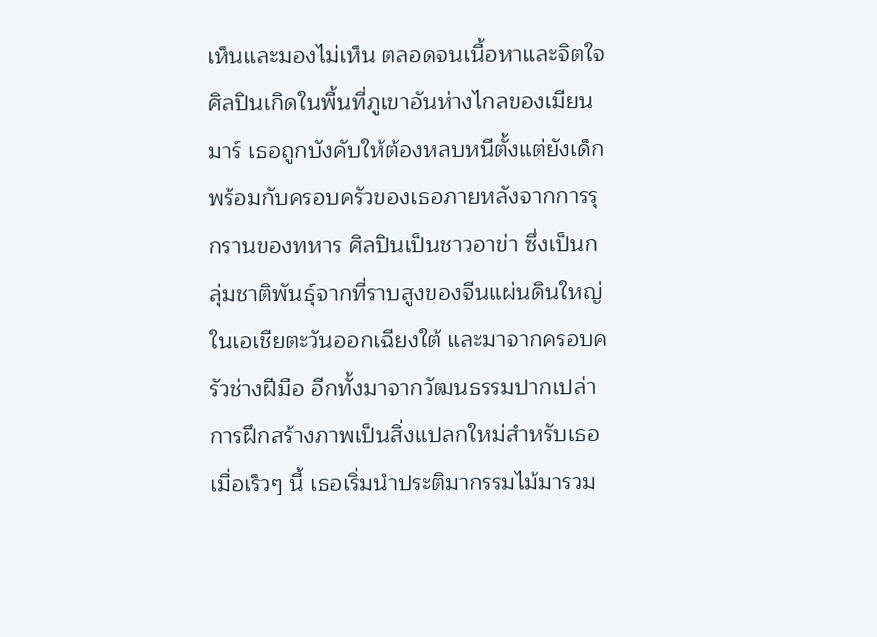เห็นและมองไม่เห็น ตลอดจนเนื้อหาและจิตใจ ศิลปินเกิดในพื้นที่ภูเขาอันห่างไกลของเมียนมาร์ เธอถูกบังคับให้ต้องหลบหนีตั้งแต่ยังเด็กพร้อมกับครอบครัวของเธอภายหลังจากการรุกรานของทหาร ศิลปินเป็นชาวอาข่า ซึ่งเป็นกลุ่มชาติพันธุ์จากที่ราบสูงของจีนแผ่นดินใหญ่ในเอเชียตะวันออกเฉียงใต้ และมาจากครอบครัวช่างฝีมือ อีกทั้งมาจากวัฒนธรรมปากเปล่า การฝึกสร้างภาพเป็นสิ่งแปลกใหม่สำหรับเธอ เมื่อเร็วๆ นี้ เธอเริ่มนำประติมากรรมไม้มารวม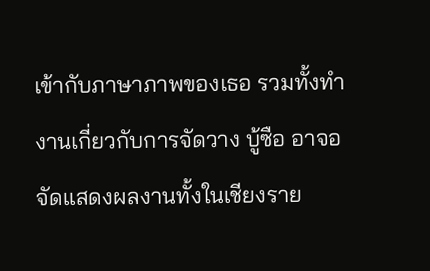เข้ากับภาษาภาพของเธอ รวมทั้งทำงานเกี่ยวกับการจัดวาง บู้ซือ อาจอ จัดแสดงผลงานทั้งในเชียงราย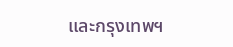และกรุงเทพฯ